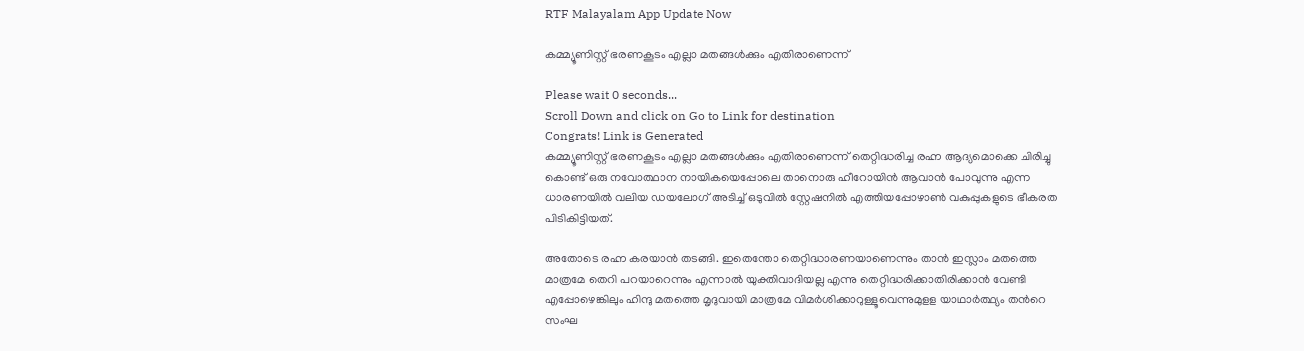RTF Malayalam App Update Now

കമ്മ്യൂണിസ്റ്റ് ഭരണകൂടം എല്ലാ മതങ്ങള്‍ക്കും എതിരാണെന്ന്

Please wait 0 seconds...
Scroll Down and click on Go to Link for destination
Congrats! Link is Generated
കമ്മ്യൂണിസ്റ്റ് ഭരണകൂടം എല്ലാ മതങ്ങള്‍ക്കും എതിരാണെന്ന് തെറ്റിദ്ധരിച്ച രഹ്ന ആദ്യമൊക്കെ ചിരിച്ചു കൊണ്ട് ഒരു നവോത്ഥാന നായികയെപ്പോലെ താനൊരു ഹീറോയിന്‍ ആവാന്‍ പോവുന്നു എന്ന ധാരണയില്‍ വലിയ ഡയലോഗ് അടിച്ച് ഒടുവില്‍ സ്റ്റേഷനില്‍ എത്തിയപ്പോഴാണ്‍ വകുപ്പുകളുടെ ഭീകരത പിടികിട്ടിയത്.

അതോടെ രഹ്ന കരയാന്‍ തടങ്ങി. ഇതെന്തോ തെറ്റിദ്ധാരണയാണെന്നും താന്‍ ഇസ്ലാം മതത്തെ മാത്രമേ തെറി പറയാറെന്നും എന്നാല്‍ യുക്തിവാദിയല്ല എന്നു തെറ്റിദ്ധരിക്കാതിരിക്കാന്‍ വേണ്ടി എപ്പോഴെങ്കിലും ഹിന്ദു മതത്തെ മൃദുവായി മാത്രമേ വിമര്‍ശിക്കാറുള്ളൂവെന്നുമുളള യാഥാര്‍ത്ഥ്യം തന്‍റെ സംഘ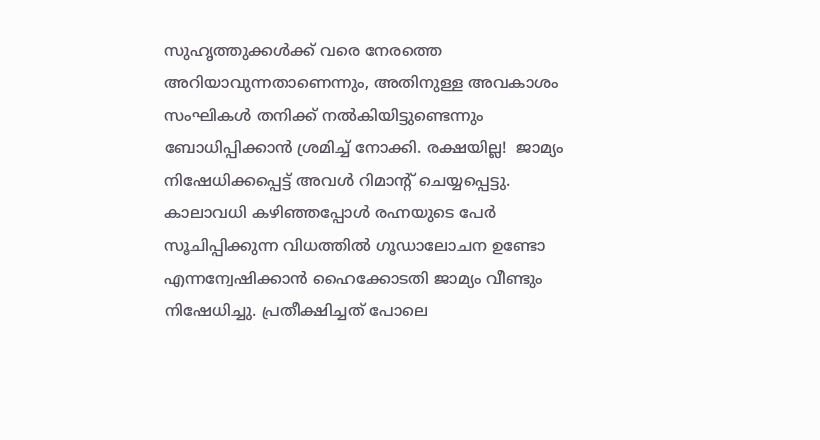സുഹൃത്തുക്കള്‍ക്ക് വരെ നേരത്തെ അറിയാവുന്നതാണെന്നും, അതിനുള്ള അവകാശം സംഘികള്‍ തനിക്ക് നല്‍കിയിട്ടുണ്ടെന്നും ബോധിപ്പിക്കാന്‍ ശ്രമിച്ച് നോക്കി. രക്ഷയില്ല!  ജാമ്യം നിഷേധിക്കപ്പെട്ട് അവള്‍ റിമാന്‍റ് ചെയ്യപ്പെട്ടു. കാലാവധി കഴിഞ്ഞപ്പോള്‍ രഹ്നയുടെ പേര്‍ സൂചിപ്പിക്കുന്ന വിധത്തില്‍ ഗൂഡാലോചന ഉണ്ടോ എന്നന്വേഷിക്കാന്‍ ഹൈക്കോടതി ജാമ്യം വീണ്ടും നിഷേധിച്ചു. പ്രതീക്ഷിച്ചത് പോലെ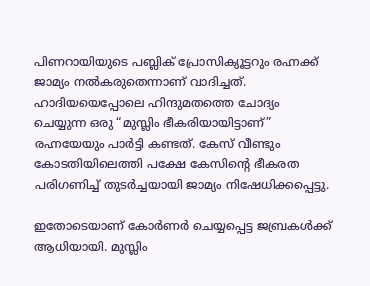പിണറായിയുടെ പബ്ലിക് പ്രോസിക്യൂട്ടറും രഹ്നക്ക് ജാമ്യം നല്‍കരുതെന്നാണ് വാദിച്ചത്. ഹാദിയയെപ്പോലെ ഹിന്ദുമതത്തെ ചോദ്യം ചെയ്യുന്ന ഒരു “മുസ്ലിം ഭീകരിയായിട്ടാണ്” രഹ്നയേയും പാര്‍ട്ടി കണ്ടത്. കേസ് വീണ്ടും കോടതിയിലെത്തി പക്ഷേ കേസിന്‍റെ ഭീകരത പരിഗണിച്ച് തുടര്‍ച്ചയായി ജാമ്യം നിഷേധിക്കപ്പെട്ടു.

ഇതോടെയാണ് കോര്‍ണര്‍ ചെയ്യപ്പെട്ട ജബ്രകള്‍ക്ക് ആധിയായി. മുസ്ലിം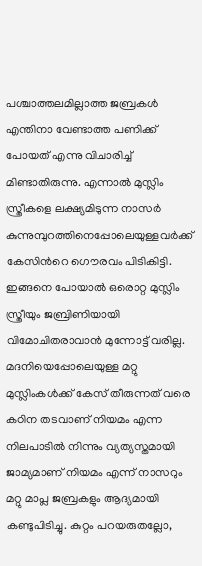പശ്ചാത്തലമില്ലാത്ത ജബ്രകള്‍ എന്തിനാ വേണ്ടാത്ത പണിക്ക് പോയത് എന്നു വിചാരിച്ച് മിണ്ടാതിരുന്നു. എന്നാല്‍ മുസ്ലിം സ്ത്രീകളെ ലക്ഷ്യമിടുന്ന നാസര്‍ കുന്നുമ്പുറത്തിനെപ്പോലെയുള്ളവര്‍ക്ക് കേസിന്‍റെ ഗൌരവം പിടികിട്ടി. ഇങ്ങനെ പോയാല്‍ ഒരൊറ്റ മുസ്ലിം സ്ത്രീയും ജബ്രിണിയായി വിമോചിതരാവാന്‍ മുന്നോട്ട് വരില്ല. മദനിയെപ്പോലെയുള്ള മറ്റു മുസ്ലിംകള്‍ക്ക് കേസ് തീരുന്നത് വരെ കഠിന തടവാണ് നിയമം എന്ന നിലപാടില്‍ നിന്നും വ്യത്യസ്തമായി ജാമ്യമാണ് നിയമം എന്ന് നാസറും മറ്റു മാപ്ല ജബ്രകളും ആദ്യമായി കണ്ടുപിടിച്ചു. കുറ്റം പറയരുതല്ലോ,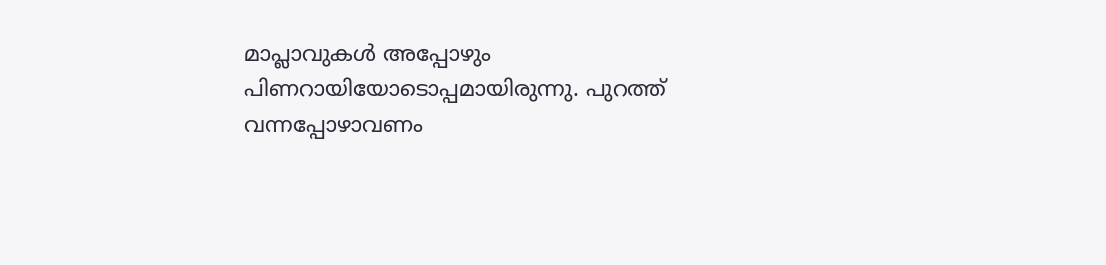മാപ്ലാവുകള്‍ അപ്പോഴും പിണറായിയോടൊപ്പമായിരുന്നു. പുറത്ത് വന്നപ്പോഴാവണം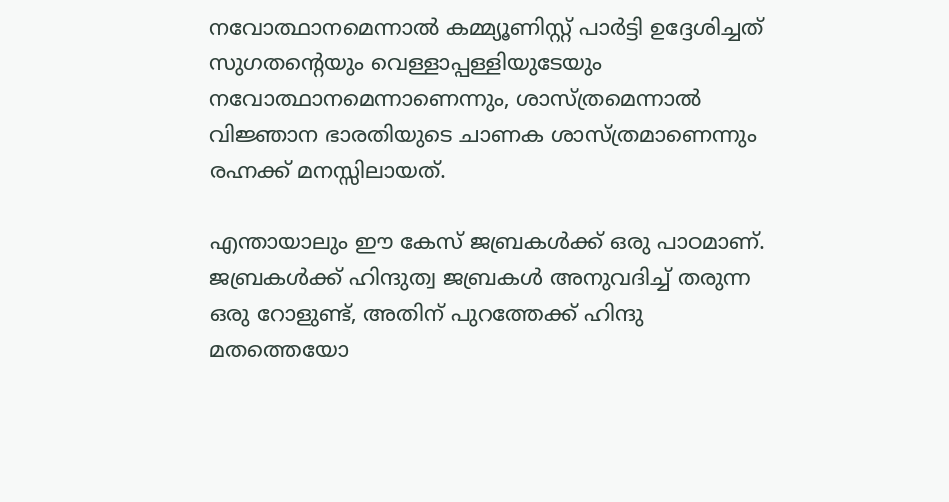നവോത്ഥാനമെന്നാല്‍ കമ്മ്യൂണിസ്റ്റ് പാര്‍ട്ടി ഉദ്ദേശിച്ചത് സുഗതന്‍റെയും വെള്ളാപ്പള്ളിയുടേയും നവോത്ഥാനമെന്നാണെന്നും, ശാസ്ത്രമെന്നാല്‍ വിജ്ഞാന ഭാരതിയുടെ ചാണക ശാസ്ത്രമാണെന്നും രഹ്നക്ക് മനസ്സിലായത്.

എന്തായാലും ഈ കേസ് ജബ്രകള്‍ക്ക് ഒരു പാഠമാണ്. ജബ്രകള്‍ക്ക് ഹിന്ദുത്വ ജബ്രകള്‍ അനുവദിച്ച് തരുന്ന ഒരു റോളുണ്ട്, അതിന് പുറത്തേക്ക് ഹിന്ദു മതത്തെയോ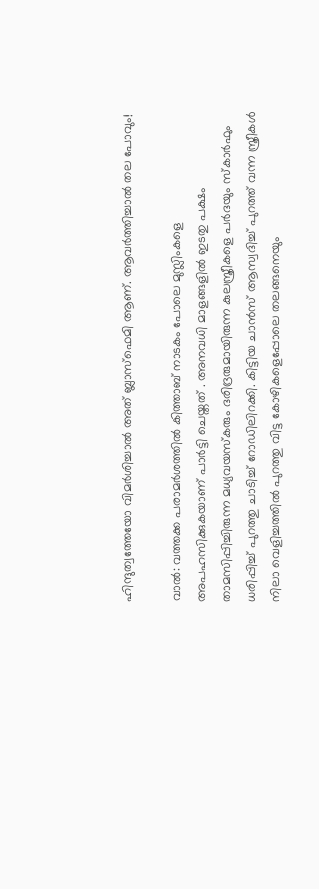ഹിന്ദുത്വത്തേയോ വിമര്‍ശിച്ചാല്‍ അത് ബ്ലാസ്ഫെമി ആണ്. ആവര്‍ത്തിച്ചാല്‍ തല പോവും!

വാല്‍: വത്തക്ക പരാമര്‍ശത്തില്‍ കിത്താബ് നാടകം പോലെ മുസ്ലിംകളെ അപഹസിക്കുകയാണ് പാര്‍ട്ടി ചെയ്തത് . അനവധി മാളങ്ങളില്‍ ഇടതു പക്ഷം താമസിപ്പിച്ചിരുന്ന മധ്യവയസ്കരും ദരിദ്രരുമായിരുന്ന കുലസ്ത്രീകളെ പര്‍ദയും സ്കാര്‍ഫും ധരിപ്പിച്ച് പുറത്തു ചാടിച്ച് റോഡിലിറക്കി. കിട്ടിയ ചാന്‍സ് ആസ്വദിച്ച് പുറത്ത് വന്ന സ്ത്രീകള്‍ നിലാ വെളിച്ചത്തില്‍ പുറത്തു വിട്ട കോഴികളെപ്പോലെ തലങ്ങനെയും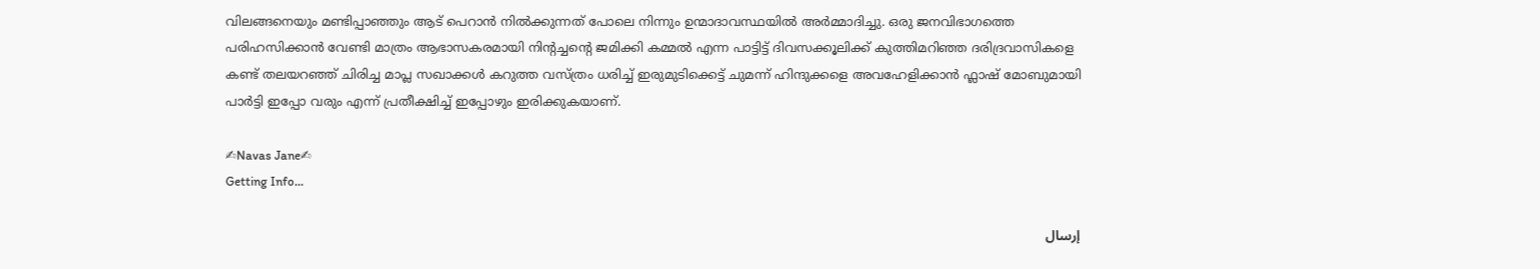വിലങ്ങനെയും മണ്ടിപ്പാഞ്ഞും ആട് പെറാൻ നിൽക്കുന്നത് പോലെ നിന്നും ഉന്മാദാവസ്ഥയില്‍ അര്‍മ്മാദിച്ചു. ഒരു ജനവിഭാഗത്തെ പരിഹസിക്കാന്‍ വേണ്ടി മാത്രം ആഭാസകരമായി നിന്‍റച്ചന്‍റെ ജമിക്കി കമ്മല്‍ എന്ന പാട്ടിട്ട് ദിവസക്കൂലിക്ക് കുത്തിമറിഞ്ഞ ദരിദ്രവാസികളെ കണ്ട് തലയറഞ്ഞ് ചിരിച്ച മാപ്ല സഖാക്കള്‍ കറുത്ത വസ്ത്രം ധരിച്ച് ഇരുമുടിക്കെട്ട് ചുമന്ന് ഹിന്ദുക്കളെ അവഹേളിക്കാന്‍ ഫ്ലാഷ് മോബുമായി പാര്‍ട്ടി ഇപ്പോ വരും എന്ന് പ്രതീക്ഷിച്ച് ഇപ്പോഴും ഇരിക്കുകയാണ്.

✍Navas Jane✍
Getting Info...

إرسال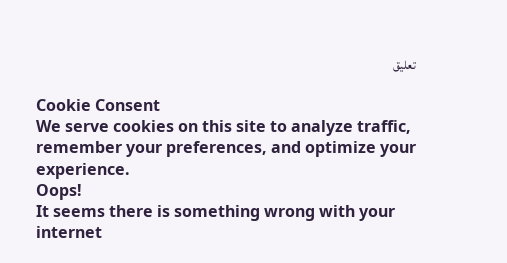تعليق

Cookie Consent
We serve cookies on this site to analyze traffic, remember your preferences, and optimize your experience.
Oops!
It seems there is something wrong with your internet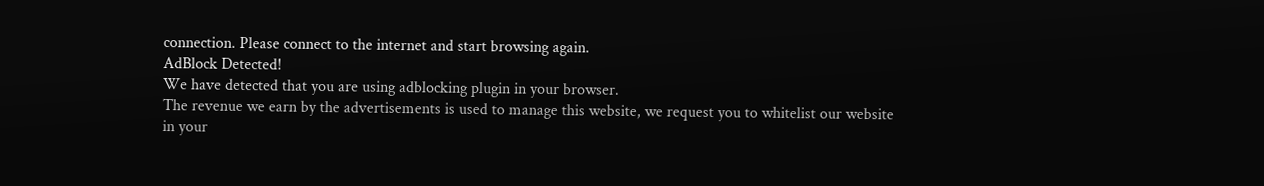connection. Please connect to the internet and start browsing again.
AdBlock Detected!
We have detected that you are using adblocking plugin in your browser.
The revenue we earn by the advertisements is used to manage this website, we request you to whitelist our website in your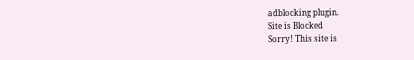adblocking plugin.
Site is Blocked
Sorry! This site is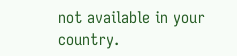not available in your country.